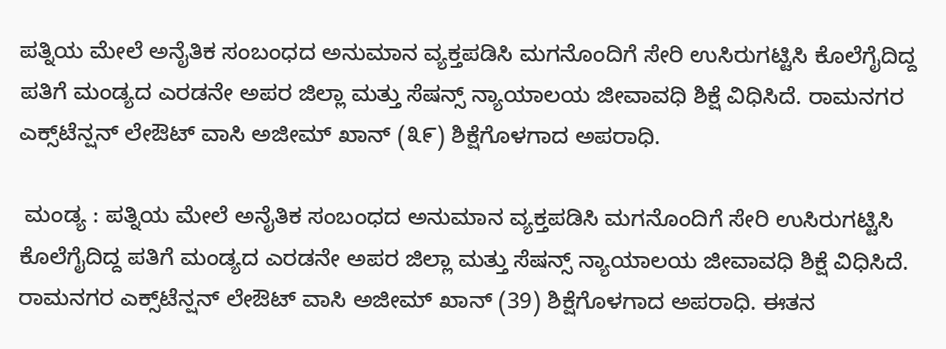ಪತ್ನಿಯ ಮೇಲೆ ಅನೈತಿಕ ಸಂಬಂಧದ ಅನುಮಾನ ವ್ಯಕ್ತಪಡಿಸಿ ಮಗನೊಂದಿಗೆ ಸೇರಿ ಉಸಿರುಗಟ್ಟಿಸಿ ಕೊಲೆಗೈದಿದ್ದ ಪತಿಗೆ ಮಂಡ್ಯದ ಎರಡನೇ ಅಪರ ಜಿಲ್ಲಾ ಮತ್ತು ಸೆಷನ್ಸ್‌ ನ್ಯಾಯಾಲಯ ಜೀವಾವಧಿ ಶಿಕ್ಷೆ ವಿಧಿಸಿದೆ. ರಾಮನಗರ ಎಕ್ಸ್‌ಟೆನ್ಷನ್ ಲೇಔಟ್ ವಾಸಿ ಅಜೀಮ್ ಖಾನ್ (೩೯) ಶಿಕ್ಷೆಗೊಳಗಾದ ಅಪರಾಧಿ.

 ಮಂಡ್ಯ : ಪತ್ನಿಯ ಮೇಲೆ ಅನೈತಿಕ ಸಂಬಂಧದ ಅನುಮಾನ ವ್ಯಕ್ತಪಡಿಸಿ ಮಗನೊಂದಿಗೆ ಸೇರಿ ಉಸಿರುಗಟ್ಟಿಸಿ ಕೊಲೆಗೈದಿದ್ದ ಪತಿಗೆ ಮಂಡ್ಯದ ಎರಡನೇ ಅಪರ ಜಿಲ್ಲಾ ಮತ್ತು ಸೆಷನ್ಸ್‌ ನ್ಯಾಯಾಲಯ ಜೀವಾವಧಿ ಶಿಕ್ಷೆ ವಿಧಿಸಿದೆ. ರಾಮನಗರ ಎಕ್ಸ್‌ಟೆನ್ಷನ್ ಲೇಔಟ್ ವಾಸಿ ಅಜೀಮ್ ಖಾನ್ (39) ಶಿಕ್ಷೆಗೊಳಗಾದ ಅಪರಾಧಿ. ಈತನ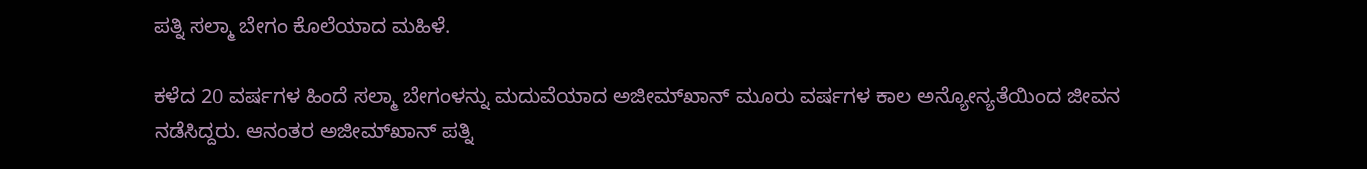ಪತ್ನಿ ಸಲ್ಮಾ ಬೇಗಂ ಕೊಲೆಯಾದ ಮಹಿಳೆ.

ಕಳೆದ 20 ವರ್ಷಗಳ ಹಿಂದೆ ಸಲ್ಮಾ ಬೇಗಂಳನ್ನು ಮದುವೆಯಾದ ಅಜೀಮ್‌ಖಾನ್ ಮೂರು ವರ್ಷಗಳ ಕಾಲ ಅನ್ಯೋನ್ಯತೆಯಿಂದ ಜೀವನ ನಡೆಸಿದ್ದರು. ಆನಂತರ ಅಜೀಮ್‌ಖಾನ್ ಪತ್ನಿ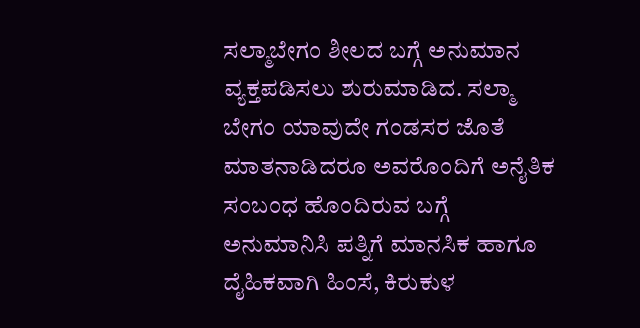ಸಲ್ಮಾಬೇಗಂ ಶೀಲದ ಬಗ್ಗೆ ಅನುಮಾನ ವ್ಯಕ್ತಪಡಿಸಲು ಶುರುಮಾಡಿದ. ಸಲ್ಮಾ ಬೇಗಂ ಯಾವುದೇ ಗಂಡಸರ ಜೊತೆ ಮಾತನಾಡಿದರೂ ಅವರೊಂದಿಗೆ ಅನೈತಿಕ ಸಂಬಂಧ ಹೊಂದಿರುವ ಬಗ್ಗೆ ಅನುಮಾನಿಸಿ ಪತ್ನಿಗೆ ಮಾನಸಿಕ ಹಾಗೂ ದೈಹಿಕವಾಗಿ ಹಿಂಸೆ, ಕಿರುಕುಳ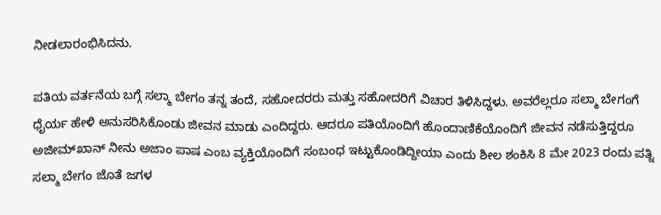ನೀಡಲಾರಂಭಿಸಿದನು.

ಪತಿಯ ವರ್ತನೆಯ ಬಗ್ಗೆ ಸಲ್ಮಾ ಬೇಗಂ ತನ್ನ ತಂದೆ, ಸಹೋದರರು ಮತ್ತು ಸಹೋದರಿಗೆ ವಿಚಾರ ತಿಳಿಸಿದ್ದಳು. ಅವರೆಲ್ಲರೂ ಸಲ್ಮಾ ಬೇಗಂಗೆ ಧೈರ್ಯ ಹೇಳಿ ಅನುಸರಿಸಿಕೊಂಡು ಜೀವನ ಮಾಡು ಎಂದಿದ್ದರು. ಆದರೂ ಪತಿಯೊಂದಿಗೆ ಹೊಂದಾಣಿಕೆಯೊಂದಿಗೆ ಜೀವನ ನಡೆಸುತ್ತಿದ್ದರೂ ಅಜೀಮ್‌ಖಾನ್ ನೀನು ಅಜಾಂ ಪಾಷ ಎಂಬ ವ್ಯಕ್ತಿಯೊಂದಿಗೆ ಸಂಬಂಧ ಇಟ್ಟುಕೊಂಡಿದ್ದೀಯಾ ಎಂದು ಶೀಲ ಶಂಕಿಸಿ 8 ಮೇ 2023 ರಂದು ಪತ್ನಿ ಸಲ್ಮಾ ಬೇಗಂ ಜೊತೆ ಜಗಳ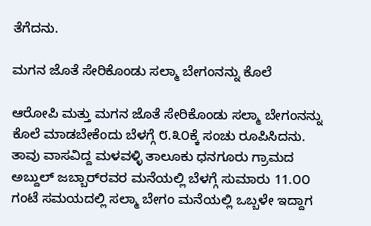ತೆಗೆದನು.

ಮಗನ ಜೊತೆ ಸೇರಿಕೊಂಡು ಸಲ್ಮಾ ಬೇಗಂನನ್ನು ಕೊಲೆ

ಆರೋಪಿ ಮತ್ತು ಮಗನ ಜೊತೆ ಸೇರಿಕೊಂಡು ಸಲ್ಮಾ ಬೇಗಂನನ್ನು ಕೊಲೆ ಮಾಡಬೇಕೆಂದು ಬೆಳಗ್ಗೆ ೮.೩೦ಕ್ಕೆ ಸಂಚು ರೂಪಿಸಿದನು. ತಾವು ವಾಸವಿದ್ದ ಮಳವಳ್ಳಿ ತಾಲೂಕು ಧನಗೂರು ಗ್ರಾಮದ ಅಬ್ದುಲ್ ಜಬ್ಬಾರ್‌ರವರ ಮನೆಯಲ್ಲಿ ಬೆಳಗ್ಗೆ ಸುಮಾರು 11.೦೦ ಗಂಟೆ ಸಮಯದಲ್ಲಿ ಸಲ್ಮಾ ಬೇಗಂ ಮನೆಯಲ್ಲಿ ಒಬ್ಬಳೇ ಇದ್ದಾಗ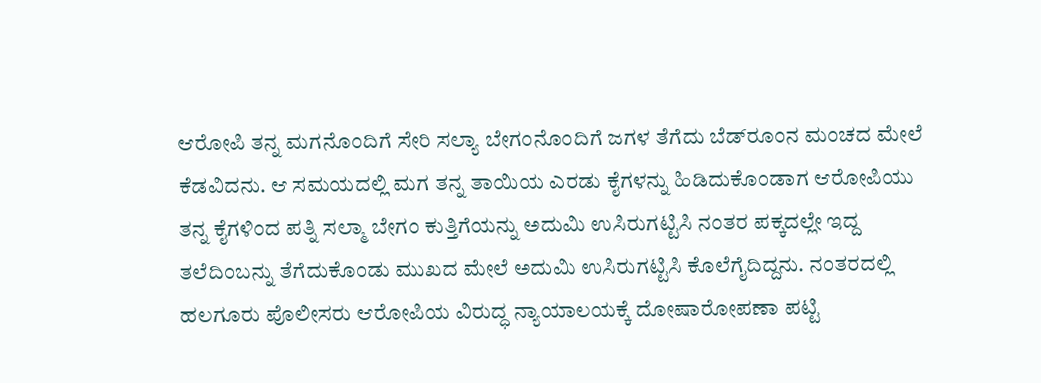ಆರೋಪಿ ತನ್ನ ಮಗನೊಂದಿಗೆ ಸೇರಿ ಸಲ್ಯಾ ಬೇಗಂನೊಂದಿಗೆ ಜಗಳ ತೆಗೆದು ಬೆಡ್‌ರೂಂನ ಮಂಚದ ಮೇಲೆ ಕೆಡವಿದನು. ಆ ಸಮಯದಲ್ಲಿ ಮಗ ತನ್ನ ತಾಯಿಯ ಎರಡು ಕೈಗಳನ್ನು ಹಿಡಿದುಕೊಂಡಾಗ ಆರೋಪಿಯು ತನ್ನ ಕೈಗಳಿಂದ ಪತ್ನಿ ಸಲ್ಮಾ ಬೇಗಂ ಕುತ್ತಿಗೆಯನ್ನು ಅದುಮಿ ಉಸಿರುಗಟ್ಟಿಸಿ ನಂತರ ಪಕ್ಕದಲ್ಲೇ ಇದ್ದ ತಲೆದಿಂಬನ್ನು ತೆಗೆದುಕೊಂಡು ಮುಖದ ಮೇಲೆ ಅದುಮಿ ಉಸಿರುಗಟ್ಟಿಸಿ ಕೊಲೆಗೈದಿದ್ದನು. ನಂತರದಲ್ಲಿ ಹಲಗೂರು ಪೊಲೀಸರು ಆರೋಪಿಯ ವಿರುದ್ಧ ನ್ಯಾಯಾಲಯಕ್ಕೆ ದೋಷಾರೋಪಣಾ ಪಟ್ಟಿ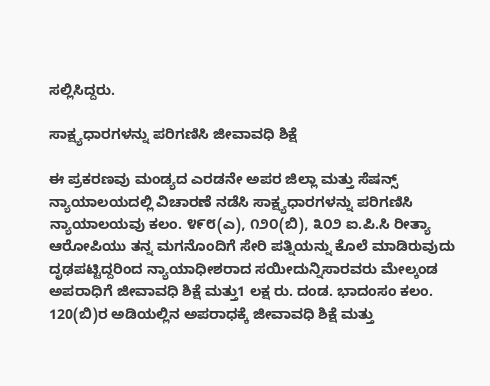ಸಲ್ಲಿಸಿದ್ದರು.

ಸಾಕ್ಷ್ಯಧಾರಗಳನ್ನು ಪರಿಗಣಿಸಿ ಜೀವಾವಧಿ ಶಿಕ್ಷೆ

ಈ ಪ್ರಕರಣವು ಮಂಡ್ಯದ ಎರಡನೇ ಅಪರ ಜಿಲ್ಲಾ ಮತ್ತು ಸೆಷನ್ಸ್‌ ನ್ಯಾಯಾಲಯದಲ್ಲಿ ವಿಚಾರಣೆ ನಡೆಸಿ ಸಾಕ್ಷ್ಯಧಾರಗಳನ್ನು ಪರಿಗಣಿಸಿ ನ್ಯಾಯಾಲಯವು ಕಲಂ. ೪೯೮(ಎ), ೧೨೦(ಬಿ), ೩೦೨ ಐ.ಪಿ.ಸಿ ರೀತ್ಯಾ ಆರೋಪಿಯು ತನ್ನ ಮಗನೊಂದಿಗೆ ಸೇರಿ ಪತ್ನಿಯನ್ನು ಕೊಲೆ ಮಾಡಿರುವುದು ದೃಢಪಟ್ಟಿದ್ದರಿಂದ ನ್ಯಾಯಾಧೀಶರಾದ ಸಯೀದುನ್ನಿಸಾರವರು ಮೇಲ್ಕಂಡ ಅಪರಾಧಿಗೆ ಜೀವಾವಧಿ ಶಿಕ್ಷೆ ಮತ್ತು1 ಲಕ್ಷ ರು. ದಂಡ. ಭಾದಂಸಂ ಕಲಂ. 120(ಬಿ)ರ ಅಡಿಯಲ್ಲಿನ ಅಪರಾಧಕ್ಕೆ ಜೀವಾವಧಿ ಶಿಕ್ಷೆ ಮತ್ತು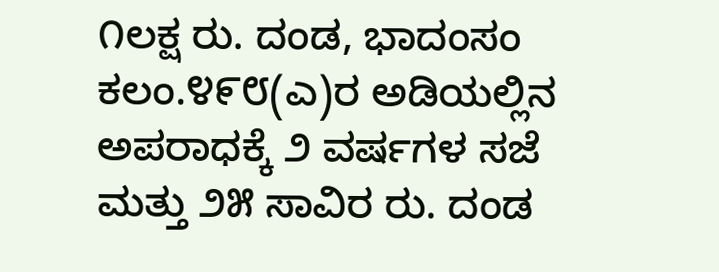೧ಲಕ್ಷ ರು. ದಂಡ, ಭಾದಂಸಂ ಕಲಂ.೪೯೮(ಎ)ರ ಅಡಿಯಲ್ಲಿನ ಅಪರಾಧಕ್ಕೆ ೨ ವರ್ಷಗಳ ಸಜೆ ಮತ್ತು ೨೫ ಸಾವಿರ ರು. ದಂಡ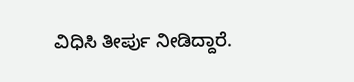ವಿಧಿಸಿ ತೀರ್ಪು ನೀಡಿದ್ದಾರೆ.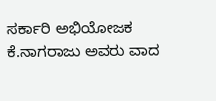ಸರ್ಕಾರಿ ಅಭಿಯೋಜಕ ಕೆ.ನಾಗರಾಜು ಅವರು ವಾದ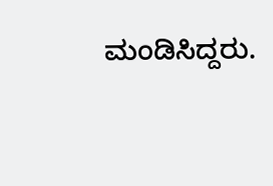ಮಂಡಿಸಿದ್ದರು.